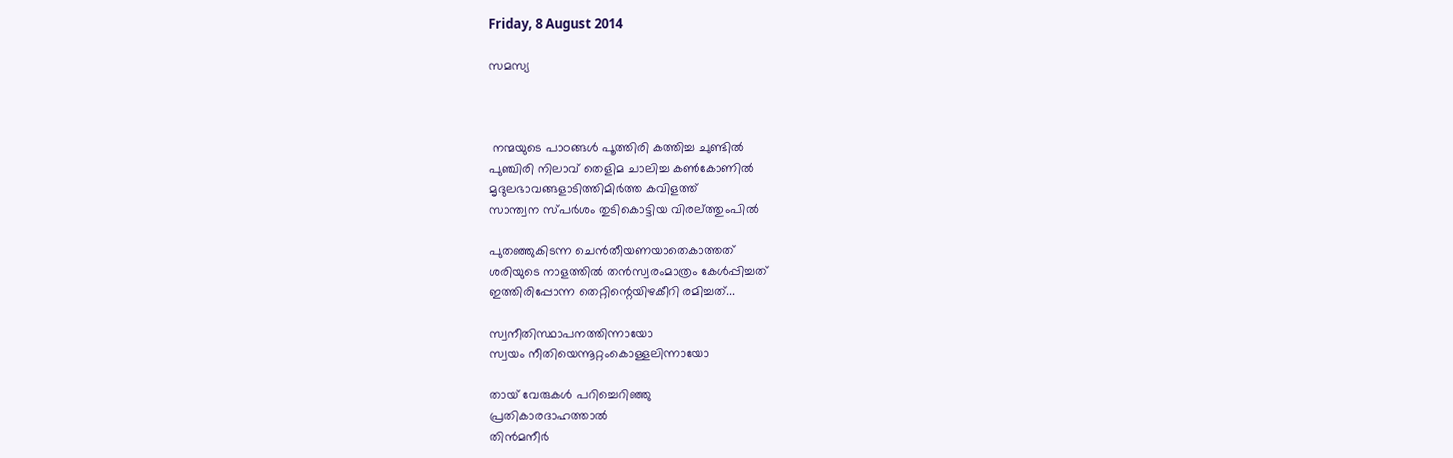Friday, 8 August 2014

സമസ്യ



 നന്മയുടെ പാഠങ്ങള്‍ പൂത്തിരി കത്തിച്ച ചുണ്ടില്‍
പുഞ്ചിരി നിലാവ് തെളിമ ചാലിച്ച കണ്‍കോണില്‍
മൃദുലഭാവങ്ങളാടിത്തിമിര്‍ത്ത കവിളത്ത്
സാന്ത്വന സ്പര്‍ശം തുടികൊട്ടിയ വിരല്ത്തുംപില്‍

പുതഞ്ഞുകിടന്ന ചെന്‍തീയണയാതെകാത്തത്
ശരിയുടെ നാളത്തില്‍ തന്‍സ്വരംമാത്രം കേള്‍പ്പിച്ചത്
ഇത്തിരിപ്പോന്ന തെറ്റിന്റെയിഴകീറി രമിച്ചത്...

സ്വനീതിസ്ഥാപനത്തിന്നായോ
സ്വയം നീതിയെന്നൂറ്റംകൊള്ളലിന്നായോ

തായ് വേരുകള്‍ പറിച്ചെറിഞ്ഞു
പ്രതികാരദാഹത്താല്‍
തിന്‍മനീര്‍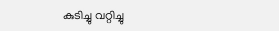കുടിച്ചു വറ്റിച്ചു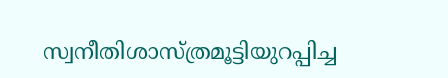സ്വനീതിശാസ്ത്രമൂട്ടിയുറപ്പിച്ച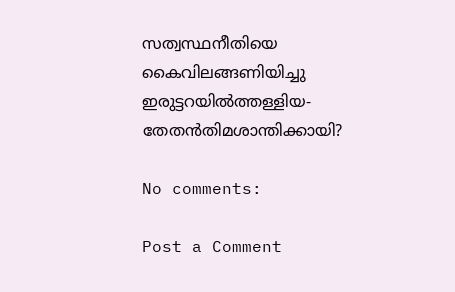സത്വസ്ഥനീതിയെ
കൈവിലങ്ങണിയിച്ചു
ഇരുട്ടറയില്‍ത്തള്ളിയ-
തേതന്‍തിമശാന്തിക്കായി?

No comments:

Post a Comment